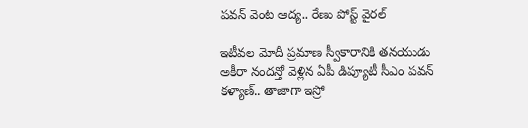పవన్ వెంట ఆద్య.. రేణు పోస్ట్ వైరల్

ఇటీవల మోదీ ప్రమాణ స్వీకారానికి తనయుడు అకీరా నందన్తో వెళ్లిన ఏపీ డిప్యూటీ సీఎం పవన్ కళ్యాణ్.. తాజాగా ఇస్రో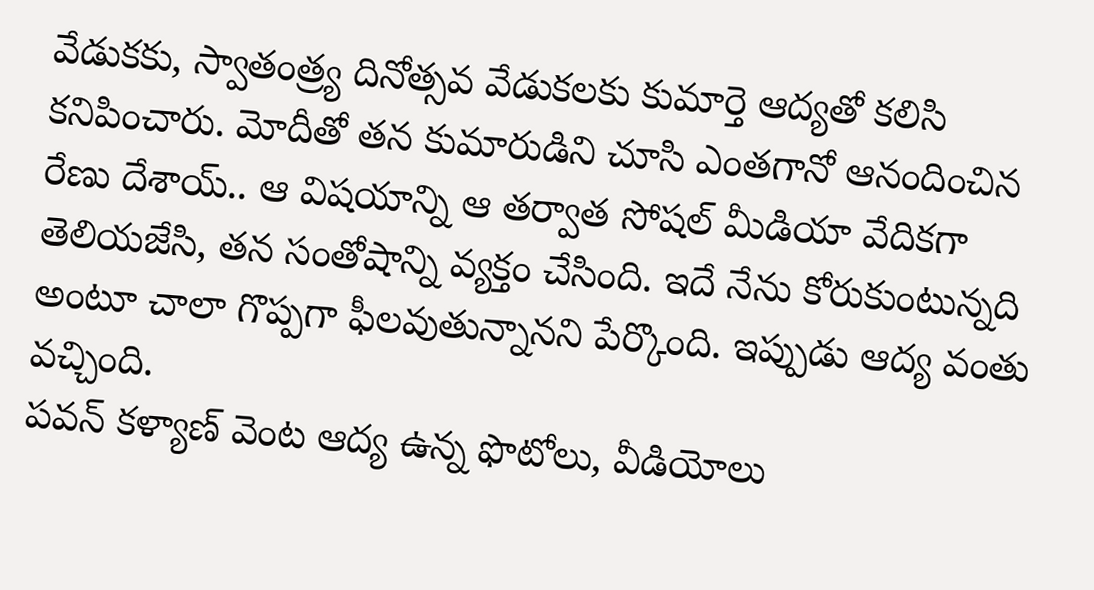వేడుకకు, స్వాతంత్ర్య దినోత్సవ వేడుకలకు కుమార్తె ఆద్యతో కలిసి కనిపించారు. మోదీతో తన కుమారుడిని చూసి ఎంతగానో ఆనందించిన రేణు దేశాయ్.. ఆ విషయాన్ని ఆ తర్వాత సోషల్ మీడియా వేదికగా తెలియజేసి, తన సంతోషాన్ని వ్యక్తం చేసింది. ఇదే నేను కోరుకుంటున్నది అంటూ చాలా గొప్పగా ఫీలవుతున్నానని పేర్కొంది. ఇప్పుడు ఆద్య వంతు వచ్చింది.
పవన్ కళ్యాణ్ వెంట ఆద్య ఉన్న ఫొటోలు, వీడియోలు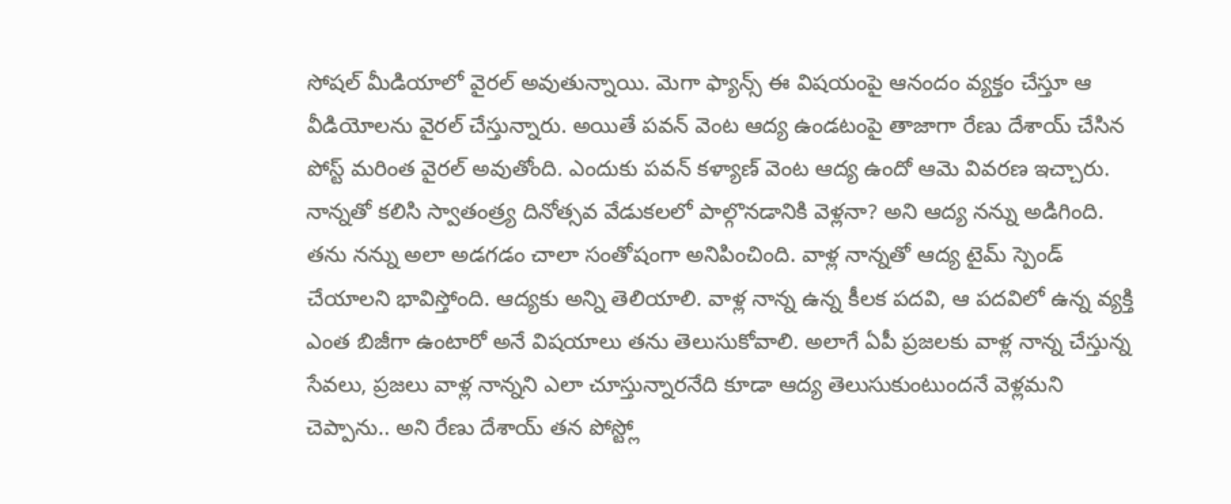సోషల్ మీడియాలో వైరల్ అవుతున్నాయి. మెగా ఫ్యాన్స్ ఈ విషయంపై ఆనందం వ్యక్తం చేస్తూ ఆ వీడియోలను వైరల్ చేస్తున్నారు. అయితే పవన్ వెంట ఆద్య ఉండటంపై తాజాగా రేణు దేశాయ్ చేసిన పోస్ట్ మరింత వైరల్ అవుతోంది. ఎందుకు పవన్ కళ్యాణ్ వెంట ఆద్య ఉందో ఆమె వివరణ ఇచ్చారు.
నాన్నతో కలిసి స్వాతంత్ర్య దినోత్సవ వేడుకలలో పాల్గొనడానికి వెళ్లనా? అని ఆద్య నన్ను అడిగింది. తను నన్ను అలా అడగడం చాలా సంతోషంగా అనిపించింది. వాళ్ల నాన్నతో ఆద్య టైమ్ స్పెండ్ చేయాలని భావిస్తోంది. ఆద్యకు అన్ని తెలియాలి. వాళ్ల నాన్న ఉన్న కీలక పదవి, ఆ పదవిలో ఉన్న వ్యక్తి ఎంత బిజీగా ఉంటారో అనే విషయాలు తను తెలుసుకోవాలి. అలాగే ఏపీ ప్రజలకు వాళ్ల నాన్న చేస్తున్న సేవలు, ప్రజలు వాళ్ల నాన్నని ఎలా చూస్తున్నారనేది కూడా ఆద్య తెలుసుకుంటుందనే వెళ్లమని చెప్పాను.. అని రేణు దేశాయ్ తన పోస్ట్లో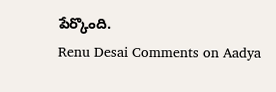పేర్కొంది.
Renu Desai Comments on Aadya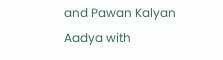and Pawan Kalyan
Aadya with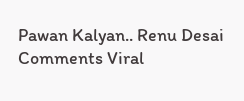Pawan Kalyan.. Renu Desai Comments Viral